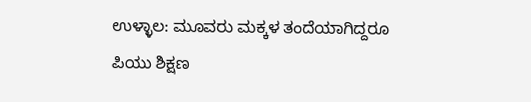ಉಳ್ಳಾಲ: ಮೂವರು ಮಕ್ಕಳ ತಂದೆಯಾಗಿದ್ದರೂ ಪಿಯು ಶಿಕ್ಷಣ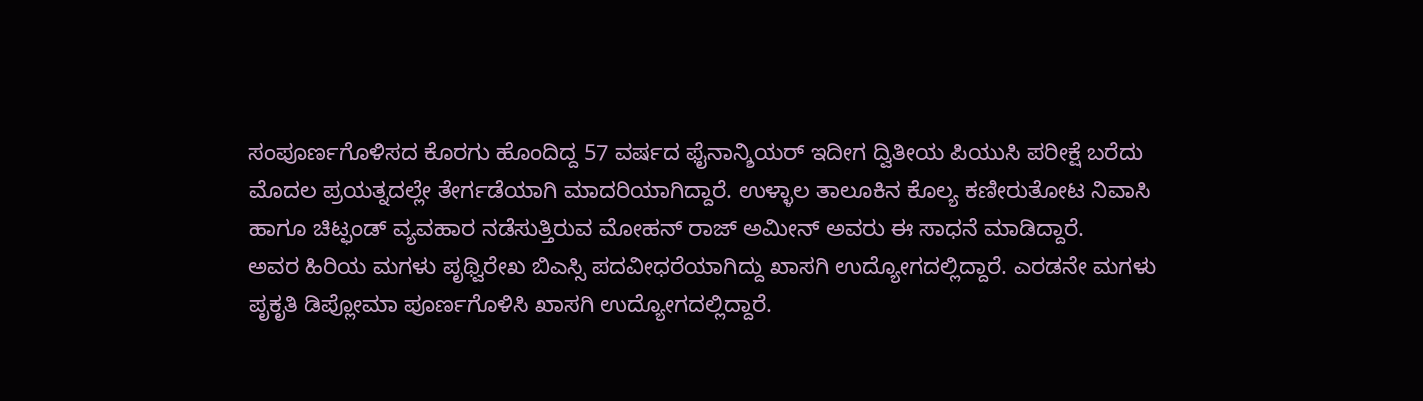ಸಂಪೂರ್ಣಗೊಳಿಸದ ಕೊರಗು ಹೊಂದಿದ್ದ 57 ವರ್ಷದ ಫೈನಾನ್ಶಿಯರ್ ಇದೀಗ ದ್ವಿತೀಯ ಪಿಯುಸಿ ಪರೀಕ್ಷೆ ಬರೆದು ಮೊದಲ ಪ್ರಯತ್ನದಲ್ಲೇ ತೇರ್ಗಡೆಯಾಗಿ ಮಾದರಿಯಾಗಿದ್ದಾರೆ. ಉಳ್ಳಾಲ ತಾಲೂಕಿನ ಕೊಲ್ಯ ಕಣೀರುತೋಟ ನಿವಾಸಿ ಹಾಗೂ ಚಿಟ್ಫಂಡ್ ವ್ಯವಹಾರ ನಡೆಸುತ್ತಿರುವ ಮೋಹನ್ ರಾಜ್ ಅಮೀನ್ ಅವರು ಈ ಸಾಧನೆ ಮಾಡಿದ್ದಾರೆ.
ಅವರ ಹಿರಿಯ ಮಗಳು ಪೃಥ್ವಿರೇಖ ಬಿಎಸ್ಸಿ ಪದವೀಧರೆಯಾಗಿದ್ದು ಖಾಸಗಿ ಉದ್ಯೋಗದಲ್ಲಿದ್ದಾರೆ. ಎರಡನೇ ಮಗಳು ಪೃಕೃತಿ ಡಿಪ್ಲೋಮಾ ಪೂರ್ಣಗೊಳಿಸಿ ಖಾಸಗಿ ಉದ್ಯೋಗದಲ್ಲಿದ್ದಾರೆ.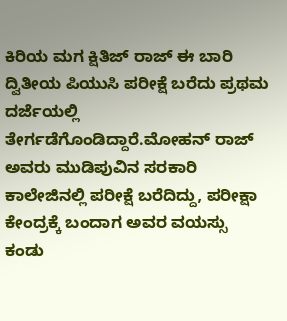ಕಿರಿಯ ಮಗ ಕ್ಷಿತಿಜ್ ರಾಜ್ ಈ ಬಾರಿ ದ್ವಿತೀಯ ಪಿಯುಸಿ ಪರೀಕ್ಷೆ ಬರೆದು ಪ್ರಥಮ ದರ್ಜೆಯಲ್ಲಿ ತೇರ್ಗಡೆಗೊಂಡಿದ್ದಾರೆ.ಮೋಹನ್ ರಾಜ್ ಅವರು ಮುಡಿಪುವಿನ ಸರಕಾರಿ ಕಾಲೇಜಿನಲ್ಲಿ ಪರೀಕ್ಷೆ ಬರೆದಿದ್ದು, ಪರೀಕ್ಷಾ ಕೇಂದ್ರಕ್ಕೆ ಬಂದಾಗ ಅವರ ವಯಸ್ಸು ಕಂಡು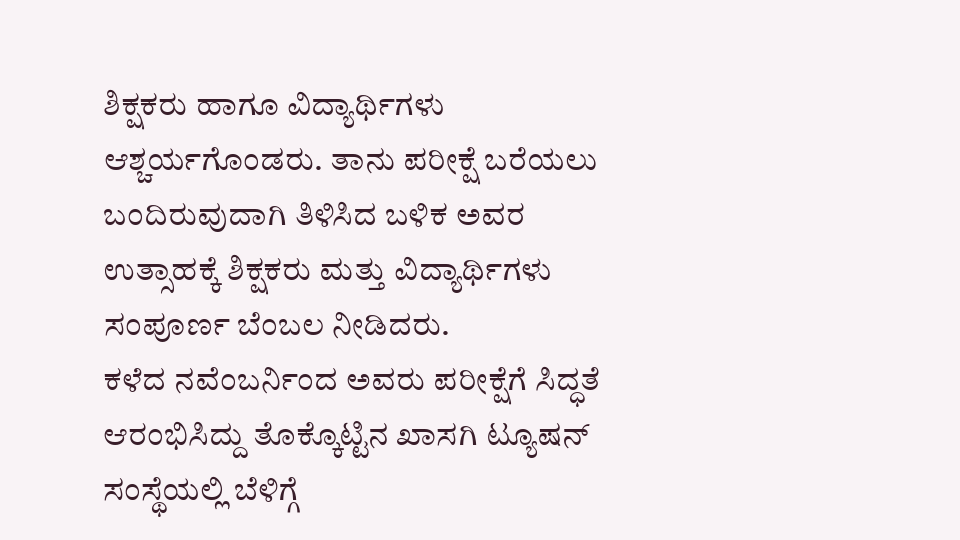ಶಿಕ್ಷಕರು ಹಾಗೂ ವಿದ್ಯಾರ್ಥಿಗಳು ಆಶ್ಚರ್ಯಗೊಂಡರು. ತಾನು ಪರೀಕ್ಷೆ ಬರೆಯಲು ಬಂದಿರುವುದಾಗಿ ತಿಳಿಸಿದ ಬಳಿಕ ಅವರ ಉತ್ಸಾಹಕ್ಕೆ ಶಿಕ್ಷಕರು ಮತ್ತು ವಿದ್ಯಾರ್ಥಿಗಳು ಸಂಪೂರ್ಣ ಬೆಂಬಲ ನೀಡಿದರು.
ಕಳೆದ ನವೆಂಬರ್ನಿಂದ ಅವರು ಪರೀಕ್ಷೆಗೆ ಸಿದ್ಧತೆ ಆರಂಭಿಸಿದ್ದು ತೊಕ್ಕೊಟ್ಟಿನ ಖಾಸಗಿ ಟ್ಯೂಷನ್ ಸಂಸ್ಥೆಯಲ್ಲಿ ಬೆಳಿಗ್ಗೆ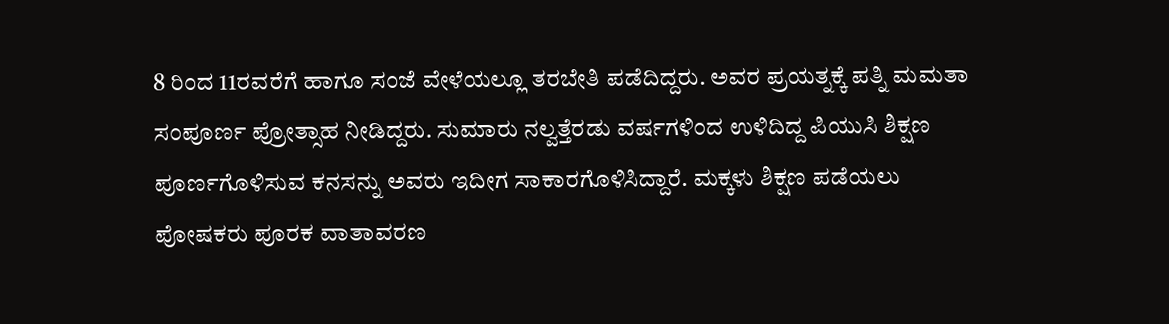8 ರಿಂದ 11ರವರೆಗೆ ಹಾಗೂ ಸಂಜೆ ವೇಳೆಯಲ್ಲೂ ತರಬೇತಿ ಪಡೆದಿದ್ದರು. ಅವರ ಪ್ರಯತ್ನಕ್ಕೆ ಪತ್ನಿ ಮಮತಾ ಸಂಪೂರ್ಣ ಪ್ರೋತ್ಸಾಹ ನೀಡಿದ್ದರು. ಸುಮಾರು ನಲ್ವತ್ತೆರಡು ವರ್ಷಗಳಿಂದ ಉಳಿದಿದ್ದ ಪಿಯುಸಿ ಶಿಕ್ಷಣ ಪೂರ್ಣಗೊಳಿಸುವ ಕನಸನ್ನು ಅವರು ಇದೀಗ ಸಾಕಾರಗೊಳಿಸಿದ್ದಾರೆ. ಮಕ್ಕಳು ಶಿಕ್ಷಣ ಪಡೆಯಲು ಪೋಷಕರು ಪೂರಕ ವಾತಾವರಣ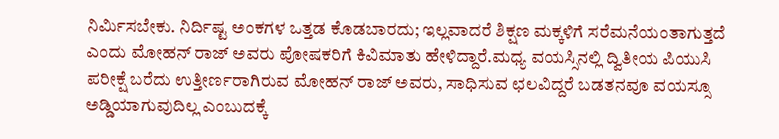ನಿರ್ಮಿಸಬೇಕು. ನಿರ್ದಿಷ್ಟ ಅಂಕಗಳ ಒತ್ತಡ ಕೊಡಬಾರದು; ಇಲ್ಲವಾದರೆ ಶಿಕ್ಷಣ ಮಕ್ಕಳಿಗೆ ಸರೆಮನೆಯಂತಾಗುತ್ತದೆ ಎಂದು ಮೋಹನ್ ರಾಜ್ ಅವರು ಪೋಷಕರಿಗೆ ಕಿವಿಮಾತು ಹೇಳಿದ್ದಾರೆ.ಮಧ್ಯ ವಯಸ್ಸಿನಲ್ಲಿ ದ್ವಿತೀಯ ಪಿಯುಸಿ ಪರೀಕ್ಷೆ ಬರೆದು ಉತ್ತೀರ್ಣರಾಗಿರುವ ಮೋಹನ್ ರಾಜ್ ಅವರು, ಸಾಧಿಸುವ ಛಲವಿದ್ದರೆ ಬಡತನವೂ ವಯಸ್ಸೂ ಅಡ್ಡಿಯಾಗುವುದಿಲ್ಲ ಎಂಬುದಕ್ಕೆ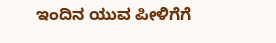ಇಂದಿನ ಯುವ ಪೀಳಿಗೆಗೆ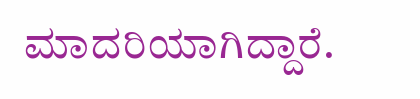ಮಾದರಿಯಾಗಿದ್ದಾರೆ.